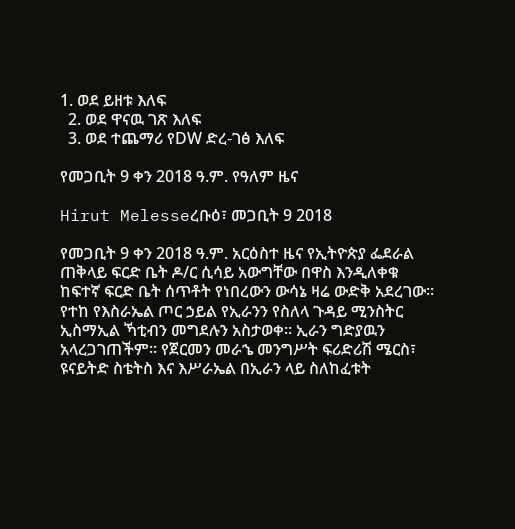1. ወደ ይዘቱ እለፍ
  2. ወደ ዋናዉ ገጽ እለፍ
  3. ወደ ተጨማሪ የDW ድረ-ገፅ እለፍ

የመጋቢት 9 ቀን 2018 ዓ.ም. የዓለም ዜና

Hirut Melesseረቡዕ፣ መጋቢት 9 2018

የመጋቢት 9 ቀን 2018 ዓ.ም. አርዕስተ ዜና የኢትዮጵያ ፌደራል ጠቅላይ ፍርድ ቤት ዶ/ር ሲሳይ አውግቸው በዋስ እንዲለቀቁ ከፍተኛ ፍርድ ቤት ሰጥቶት የነበረውን ውሳኔ ዛሬ ውድቅ አደረገው። የተከ የእስራኤል ጦር ኃይል የኢራንን የስለላ ጉዳይ ሚንስትር ኢስማኢል ኻቲብን መግደሉን አስታወቀ። ኢራን ግድያዉን አላረጋገጠችም። የጀርመን መራኄ መንግሥት ፍሪድሪሽ ሜርስ፣ ዩናይትድ ስቴትስ እና እሥራኤል በኢራን ላይ ስለከፈቱት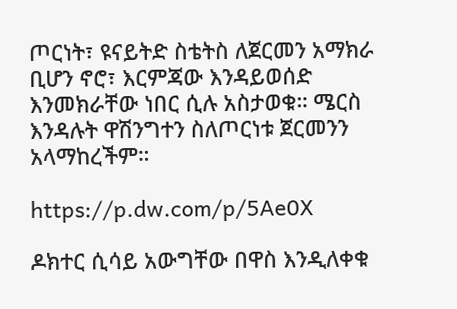ጦርነት፣ ዩናይትድ ስቴትስ ለጀርመን አማክራ ቢሆን ኖሮ፣ እርምጃው እንዳይወሰድ እንመክራቸው ነበር ሲሉ አስታወቁ። ሜርስ እንዳሉት ዋሽንግተን ስለጦርነቱ ጀርመንን አላማከረችም።

https://p.dw.com/p/5Ae0X

ዶክተር ሲሳይ አውግቸው በዋስ እንዲለቀቁ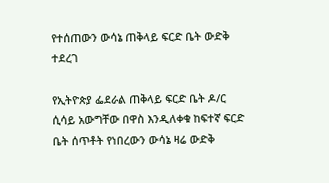የተሰጠውን ውሳኔ ጠቅላይ ፍርድ ቤት ውድቅ ተደረገ

የኢትዮጵያ ፌደራል ጠቅላይ ፍርድ ቤት ዶ/ር ሲሳይ አውግቸው በዋስ እንዲለቀቁ ከፍተኛ ፍርድ ቤት ሰጥቶት የነበረውን ውሳኔ ዛሬ ውድቅ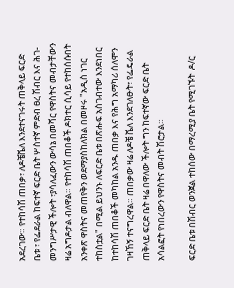አደረገው። የተከሳሽ ጠበቃ፣ ለዶቼቬለ እንደተናገሩት ጠቅላይ ፍርድ ቤቱ ፣ የፌደራል ከፍተኛ ፍርድ ቤት ሦስተኛ ምድብ ፀረ ሽብር እና ሕገ-መንግሥታዊ ችሎት ፣ያሳለፈውን ውሳኔ በመሻር የዋስትና መብታቸውን ዛሬ አግዶታል ብለዋል። የተከሳሽ ጠበቆች ዶክተር ሲሳይ የተከሰሱበት አንቀጽ ዋስትና መጠየቅን ወደማያስከለክል በመዞሩ "አዲስ ነገር ተከስቷል" በሚል ይህንኑ ለፍርድ ቤቱ በጽሑፍ አስገብተው እንደነበር ከተከሳሽ ጠበቆች መካከል አንዱ ጠበቃ እና የሕግ አማካሪ ሰለሞን ገዛኸኝ ተናግረዋል። ጠበቃው ዛሬ ለዶቼ ቬለ እንደገለፁት፣ የፌዴራል ጠቅላይ ፍርድ ቤት ዛሬ በዋለው ችሎት ግን ከፍተኛው ፍርድ ቤት አሳልፎት የነበረውን የዋስትና መብት ሽሮታል።

ፍርድ ቤቱ በሽብር ወንጀል ተከሰው በማረሚያ ቤት የሚገኙት  ዶ/ር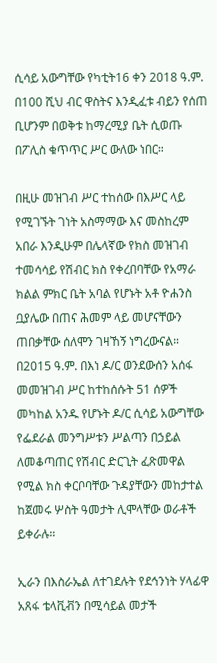ሲሳይ አውግቸው የካቲት16 ቀን 2018 ዓ.ም. በ100 ሺህ ብር ዋስትና እንዲፈቱ ብይን የሰጠ ቢሆንም በወቅቱ ከማረሚያ ቤት ሲወጡ በፖሊስ ቁጥጥር ሥር ውለው ነበር።

በዚሁ መዝገብ ሥር ተከሰው በእሥር ላይ የሚገኙት ገነት አስማማው እና መስከረም አበራ እንዲሁም በሌላኛው የክስ መዝገብ  ተመሳሳይ የሽብር ክስ የቀረበባቸው የአማራ ክልል ምክር ቤት አባል የሆኑት አቶ ዮሐንስ ቧያሌው በጠና ሕመም ላይ መሆናቸውን ጠበቃቸው ሰለሞን ገዛኸኝ ነግረውናል። በ2015 ዓ.ም. በእነ ዶ/ር ወንደውሰን አሰፋ መመዝገብ ሥር ከተከሰሱት 51 ሰዎች መካከል አንዱ የሆኑት ዶ/ር ሲሳይ አውግቸው የፌደራል መንግሥቱን ሥልጣን በኃይል ለመቆጣጠር የሽብር ድርጊት ፈጽመዋል የሚል ክስ ቀርቦባቸው ጉዳያቸውን መከታተል ከጀመሩ ሦስት ዓመታት ሊሞላቸው ወራቶች ይቀራሉ።

ኢራን በእስራኤል ለተገደሉት የደኅንነት ሃላፊዋ አጸፋ ቴላቪቭን በሚሳይል መታች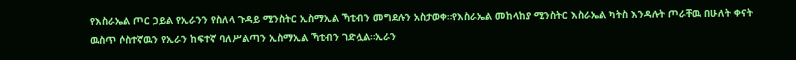የእስራኤል ጦር ኃይል የኢራንን የስለላ ጉዳይ ሚንስትር ኢስማኢል ኻቲብን መግደሉን አስታወቀ።የእስራኤል መከላከያ ሚንስትር እስራኤል ካትስ እንዳሉት ጦራቸዉ በሁለት ቀናት ዉስጥ ሶስተኛዉን የኢራን ከፍተኛ ባለሥልጣን ኢስማኢል ኻቲብን ገድሏል።ኢራን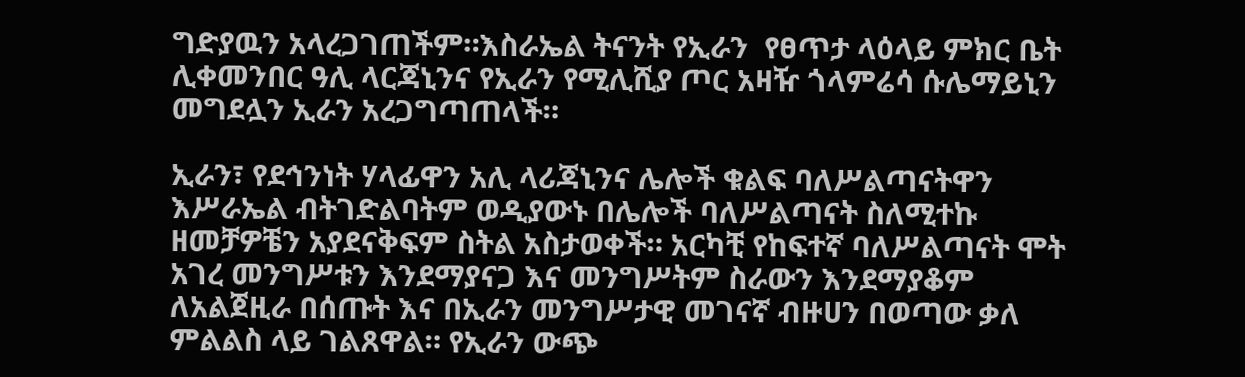ግድያዉን አላረጋገጠችም።እስራኤል ትናንት የኢራን  የፀጥታ ላዕላይ ምክር ቤት ሊቀመንበር ዓሊ ላርጃኒንና የኢራን የሚሊሺያ ጦር አዛዥ ጎላምሬሳ ሱሌማይኒን መግደሏን ኢራን አረጋግጣጠላች።

ኢራን፣ የደኅንነት ሃላፊዋን አሊ ላሪጃኒንና ሌሎች ቁልፍ ባለሥልጣናትዋን እሥራኤል ብትገድልባትም ወዲያውኑ በሌሎች ባለሥልጣናት ስለሚተኩ ዘመቻዎቼን አያደናቅፍም ስትል አስታወቀች። አርካቺ የከፍተኛ ባለሥልጣናት ሞት አገረ መንግሥቱን እንደማያናጋ እና መንግሥትም ስራውን እንደማያቆም ለአልጀዚራ በሰጡት እና በኢራን መንግሥታዊ መገናኛ ብዙሀን በወጣው ቃለ ምልልስ ላይ ገልጸዋል። የኢራን ውጭ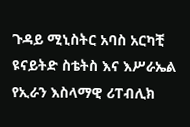ጉዳይ ሚኒስትር አባስ አርካቺ ዩናይትድ ስቴትስ እና እሥራኤል የኢራን እስላማዊ ሪፐብሊክ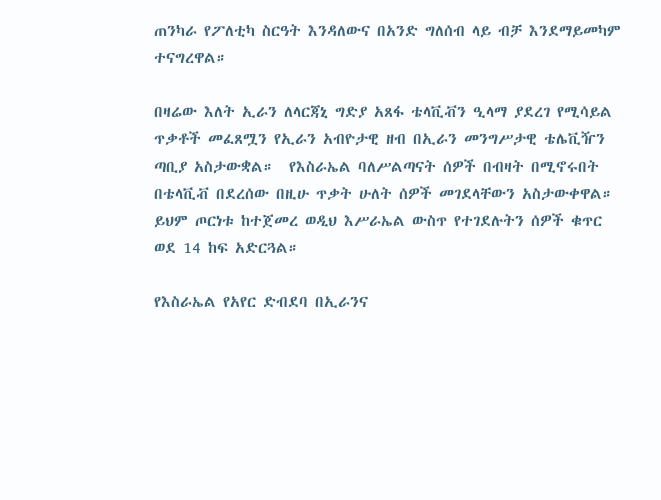ጠንካራ የፖለቲካ ስርዓት እንዳለውና በአንድ ግለሰብ ላይ ብቻ እንደማይመካም ተናግረዋል።

በዛሬው እለት ኢራን ለላርጃኒ ግድያ አጸፋ ቴላቪቭን ዒላማ ያደረገ የሚሳይል ጥቃቶች መፈጸሟን የኢራን አብዮታዊ ዘብ በኢራን መንግሥታዊ ቴሌቪዥን ጣቢያ አስታውቋል።  የእስራኤል ባለሥልጣናት ሰዎች በብዛት በሚኖሩበት በቴላቪቭ በደረሰው በዚሁ ጥቃት ሁለት ሰዎች መገደላቸውን አስታውቀዋል። ይህም ጦርነቱ ከተጀመረ ወዲህ እሥራኤል ውስጥ የተገደሉትን ሰዎች ቁጥር ወደ 14 ከፍ አድርጓል።

የእስራኤል የአየር ድብደባ በኢራንና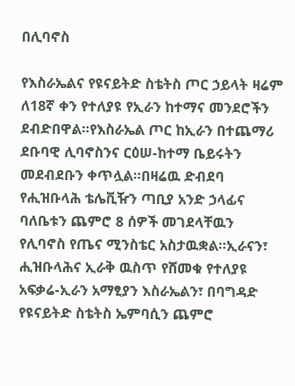በሊባኖስ

የእስራኤልና የዩናይትድ ስቴትስ ጦር ኃይላት ዛሬም ለ18ኛ ቀን የተለያዩ የኢራን ከተማና መንደሮችን ደብድበዋል።የእስራኤል ጦር ከኢራን በተጨማሪ ደቡባዊ ሊባኖስንና ርዕሠ-ከተማ ቤይሩትን መደብደቡን ቀጥሏል።በዛሬዉ ድብደባ የሒዝቡላሕ ቴሌቪዥን ጣቢያ አንድ ኃላፊና ባለቤቱን ጨምሮ 8 ሰዎች መገደላቸዉን የሊባኖስ የጤና ሚንስቴር አስታዉቋል።ኢራናን፣ ሒዝቡላሕና ኢራቅ ዉስጥ የሸመቁ የተለያዩ አፍቃሬ-ኢራን አማፂያን እስራኤልን፣ በባግዳድ የዩናይትድ ስቴትስ ኤምባሲን ጨምሮ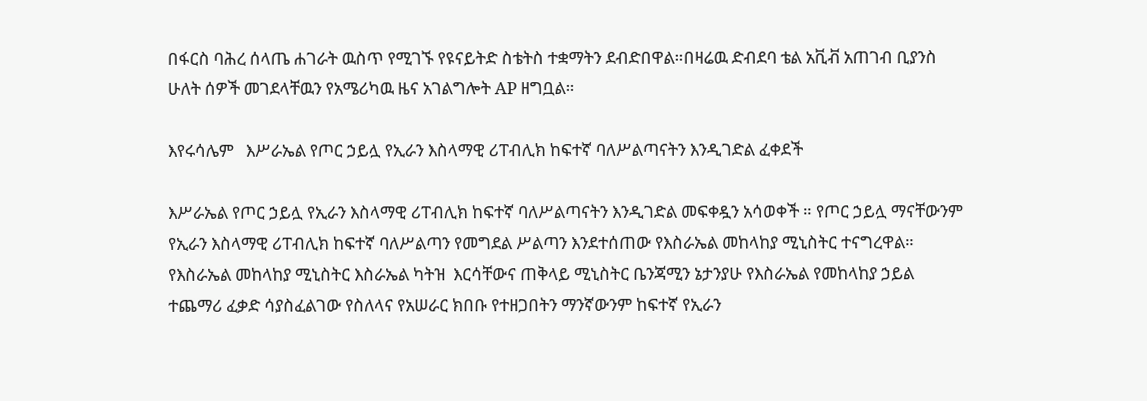በፋርስ ባሕረ ሰላጤ ሐገራት ዉስጥ የሚገኙ የዩናይትድ ስቴትስ ተቋማትን ደብድበዋል።በዛሬዉ ድብደባ ቴል አቪቭ አጠገብ ቢያንስ ሁለት ሰዎች መገደላቸዉን የአሜሪካዉ ዜና አገልግሎት AP ዘግቧል።

እየሩሳሌም   እሥራኤል የጦር ኃይሏ የኢራን እስላማዊ ሪፐብሊክ ከፍተኛ ባለሥልጣናትን እንዲገድል ፈቀደች

እሥራኤል የጦር ኃይሏ የኢራን እስላማዊ ሪፐብሊክ ከፍተኛ ባለሥልጣናትን እንዲገድል መፍቀዷን አሳወቀች ። የጦር ኃይሏ ማናቸውንም የኢራን እስላማዊ ሪፐብሊክ ከፍተኛ ባለሥልጣን የመግደል ሥልጣን እንደተሰጠው የእስራኤል መከላከያ ሚኒስትር ተናግረዋል። የእስራኤል መከላከያ ሚኒስትር እስራኤል ካትዝ  እርሳቸውና ጠቅላይ ሚኒስትር ቤንጃሚን ኔታንያሁ የእስራኤል የመከላከያ ኃይል  ተጨማሪ ፈቃድ ሳያስፈልገው የስለላና የአሠራር ክበቡ የተዘጋበትን ማንኛውንም ከፍተኛ የኢራን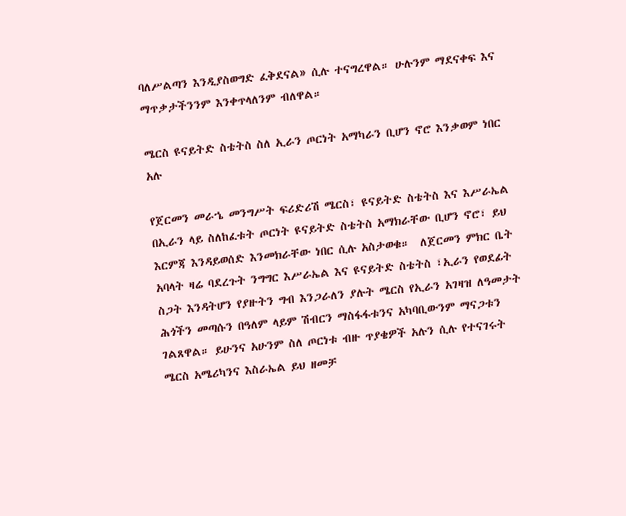ባለሥልጣን እንዲያስወግድ ፈቅደናል» ሲሉ ተናግረዋል። ሁሉንም ማደናቀፍ እና ማጥቃታችንንም እንቀጥላለንም ብለዋል።

ሜርስ ዩናይትድ ስቴትስ ስለ ኢራን ጦርነት አማካራን ቢሆን ኖሮ እንቃወም ነበር አሉ

የጀርመን መራኄ መንግሥት ፍሪድሪሽ ሜርስ፣ ዩናይትድ ስቴትስ እና እሥራኤል በኢራን ላይ ስለከፈቱት ጦርነት ዩናይትድ ስቴትስ አማክራቸው ቢሆን ኖሮ፣ ይህ እርምጃ እንዳይወሰድ እንመክራቸው ነበር ሲሉ አስታወቁ።  ለጀርመን ምክር ቤት አባላት ዛሬ ባደረጉት ንግግር እሥራኤል እና ዩናይትድ ስቴትስ ፣ኢራን የወደፊት ስጋት እንዳትሆን የያዙትን ግብ እንጋራለን ያሉት ሜርስ የኢራን አገዛዝ ለዓመታት ሕጎችን መጣሱን በዓለም ላይም ሽብርን ማስፋፋቱንና አካባቢውንም ማናጋቱን ገልጸዋል። ይሁንና አሁንም ስለ ጦርነቱ ብዙ ጥያቄዎች አሉን ሲሉ የተናገሩት ሜርስ አሜሪካንና እስራኤል ይህ ዘመቻ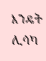እንዴት ሊሳካ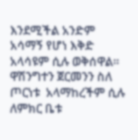እንደሚችል አንድም አሳማኝ የሆነ እቅድ አላሳዩም ሲሉ ወቅሰዋል። ዋሽንግተን ጀርመንን ስለ ጦርነቱ  አላማከረችም ሲሉ  ለምክር ቤቱ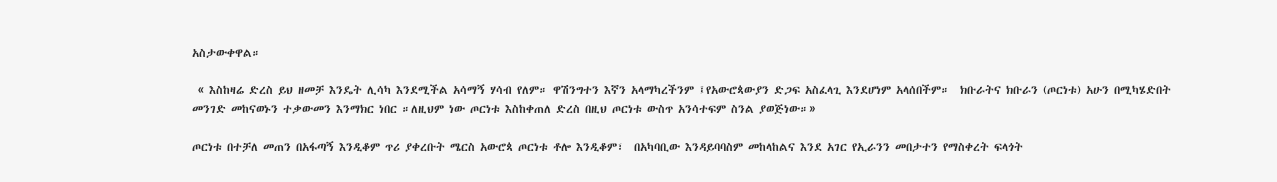አስታውቀዋል።

 « እስከዛሬ ድረስ ይህ ዘመቻ እንዴት ሊሳካ እንደሚችል አሳማኝ ሃሳብ የለም። ዋሽንግተን እኛን አላማካረችንም ፤የአውሮጳውያን ድጋፍ አስፈላጊ እንደሆነም አላሰበችም።  ክቡራትና ክቡራን (ጦርነቱ) አሁን በሚካሄድበት መንገድ መከናወኑን ተቃውመን እንማክር ነበር ።ለዚህም ነው ጦርነቱ እስከቀጠለ ድረስ በዚህ ጦርነቱ ውስጥ አንሳተፍም ስንል ያወጅነው።»

ጦርነቱ በተቻለ መጠን በአፋጣኝ እንዲቆም ጥሪ ያቀረቡት ሜርስ አውሮጳ ጦርነቱ ቶሎ እንዲቆም፣  በአካባቢው እንዳይባባስም መከላከልና እንደ አገር የኢራንን መበታተን የማስቀረት ፍላጎት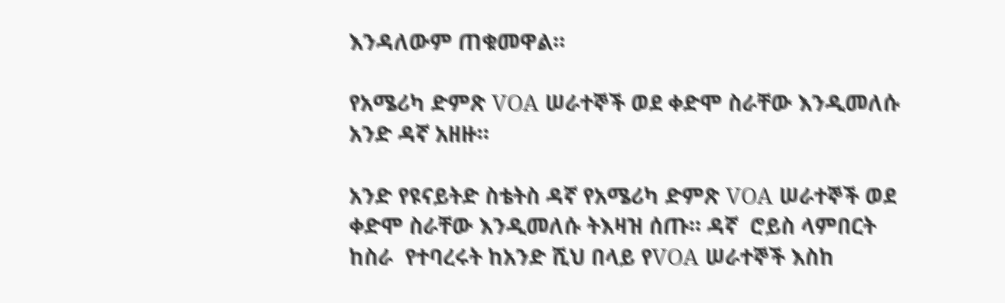እንዳለውም ጠቁመዋል።

የአሜሪካ ድምጽ VOA ሠራተኞች ወደ ቀድሞ ስራቸው እንዲመለሱ አንድ ዳኛ አዘዙ።

አንድ የዩናይትድ ስቴትስ ዳኛ የአሜሪካ ድምጽ VOA ሠራተኞች ወደ ቀድሞ ስራቸው እንዲመለሱ ትእዛዝ ሰጡ። ዳኛ  ሮይስ ላምበርት ከስራ  የተባረሩት ከአንድ ሺህ በላይ የVOA ሠራተኞች እስከ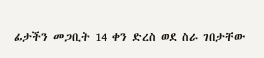ፊታችን መጋቢት 14 ቀን ድረስ ወደ ስራ ገበታቸው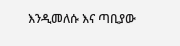እንዲመለሱ እና ጣቢያው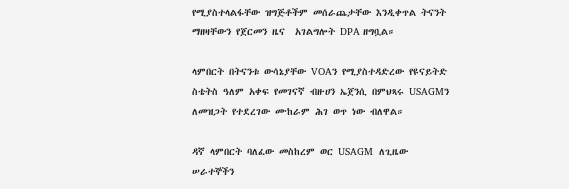የሚያስተላልፋቸው ዝግጅቶችም መሰራጨታቸው እንዲቀጥል ትናንት ማዘዛቸውን የጀርመን ዜና  አገልግሎት DPA ዘግቧል።

ላምበርት በትናንቱ ውሳኔያቸው VOAን የሚያስተዳድረው የዩናይትድ ስቴትስ ዓለም አቀፍ የመገናኛ ብዙሀን ኤጀንሲ በምህጻሩ USAGMን ለመዝጋት የተደረገው ሙከራም ሕገ ወጥ ነው ብለዋል።

ዳኛ ላምበርት ባለፈው መስከረም ወር USAGM  ለጊዜው ሠራተኞችን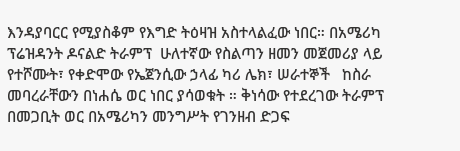እንዳያባርር የሚያስቆም የእግድ ትዕዛዝ አስተላልፈው ነበር። በአሜሪካ ፕሬዝዳንት ዶናልድ ትራምፕ  ሁለተኛው የስልጣን ዘመን መጀመሪያ ላይ የተሾሙት፣ የቀድሞው የኤጀንሲው ኃላፊ ካሪ ሌክ፣ ሠራተኞች   ከስራ መባረራቸውን በነሐሴ ወር ነበር ያሳወቁት ። ቅነሳው የተደረገው ትራምፕ በመጋቢት ወር በአሜሪካን መንግሥት የገንዘብ ድጋፍ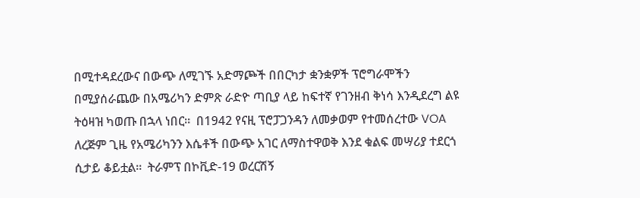በሚተዳደረውና በውጭ ለሚገኙ አድማጮች በበርካታ ቋንቋዎች ፕሮግራሞችን በሚያሰራጨው በአሜሪካን ድምጽ ራድዮ ጣቢያ ላይ ከፍተኛ የገንዘብ ቅነሳ እንዲደረግ ልዩ ትዕዛዝ ካወጡ በኋላ ነበር።  በ1942 የናዚ ፕሮፓጋንዳን ለመቃወም የተመሰረተው VOA ለረጅም ጊዜ የአሜሪካንን እሴቶች በውጭ አገር ለማስተዋወቅ እንደ ቁልፍ መሣሪያ ተደርጎ ሲታይ ቆይቷል።  ትራምፕ በኮቪድ-19 ወረርሽኝ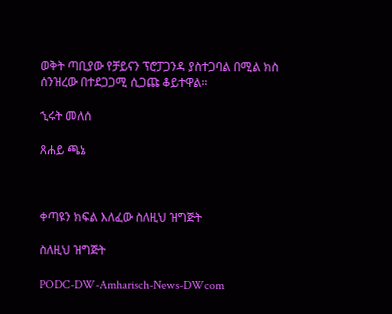ወቅት ጣቢያው የቻይናን ፕሮፓጋንዳ ያስተጋባል በሚል ክስ ሰንዝረው በተደጋጋሚ ሲጋጩ ቆይተዋል።

ኂሩት መለሰ

ጸሐይ ጫኔ



ቀጣዩን ክፍል እለፈው ስለዚህ ዝግጅት

ስለዚህ ዝግጅት

PODC-DW-Amharisch-News-DWcom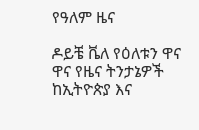የዓለም ዜና

ዶይቼ ቬለ የዕለቱን ዋና ዋና የዜና ትንታኔዎች ከኢትዮጵያ እና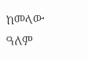ከመላው ዓለም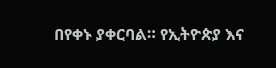በየቀኑ ያቀርባል። የኢትዮጵያ እና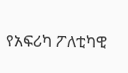የአፍሪካ ፖለቲካዊ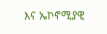እና ኤኮኖሚያዊ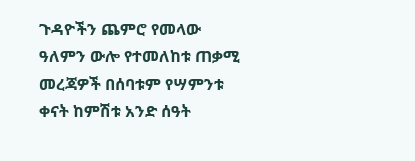ጉዳዮችን ጨምሮ የመላው ዓለምን ውሎ የተመለከቱ ጠቃሚ መረጃዎች በሰባቱም የሣምንቱ ቀናት ከምሽቱ አንድ ሰዓት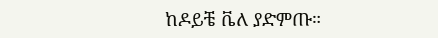ከዶይቼ ቬለ ያድምጡ።